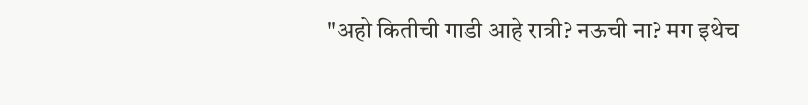"अहो कितीची गाडी आहे रात्री? नऊची ना? मग इथेच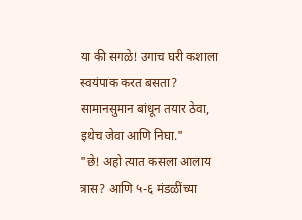या की सगळे! उगाच घरी कशाला स्वयंपाक करत बसता? सामानसुमान बांधून तयार ठेवा, इथेच जेवा आणि निघा."
"छे! अहो त्यात कसला आलाय त्रास? आणि ५-६ मंडळींच्या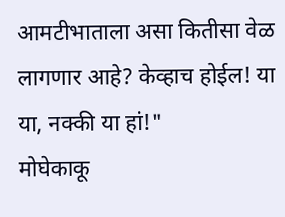आमटीभाताला असा कितीसा वेळ लागणार आहे? केव्हाच होईल! या या, नक्की या हां!"
मोघेकाकू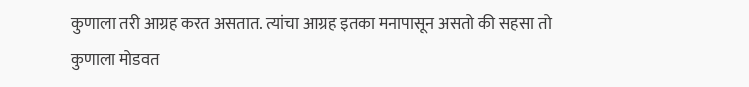कुणाला तरी आग्रह करत असतात. त्यांचा आग्रह इतका मनापासून असतो की सहसा तो कुणाला मोडवत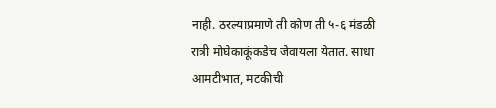नाही. ठरल्याप्रमाणे ती कोण ती ५-६ मंडळी रात्री मोघेकाकूंकडेच जेवायला येतात. साधा आमटीभात, मटकीची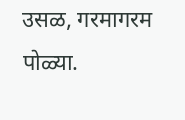उसळ, गरमागरम पोळ्या.